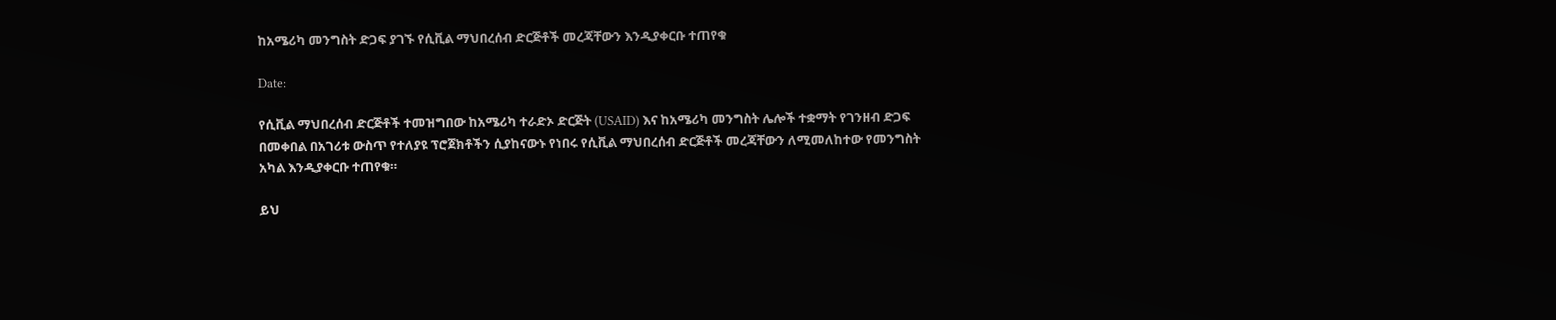ከአሜሪካ መንግስት ድጋፍ ያገኙ የሲቪል ማህበረሰብ ድርጅቶች መረጃቸውን እንዲያቀርቡ ተጠየቁ

Date:

የሲቪል ማህበረሰብ ድርጅቶች ተመዝግበው ከአሜሪካ ተራድኦ ድርጅት (USAID) እና ከአሜሪካ መንግስት ሌሎች ተቋማት የገንዘብ ድጋፍ በመቀበል በአገሪቱ ውስጥ የተለያዩ ፕሮጀክቶችን ሲያከናውኑ የነበሩ የሲቪል ማህበረሰብ ድርጅቶች መረጃቸውን ለሚመለከተው የመንግስት አካል እንዲያቀርቡ ተጠየቁ።

ይህ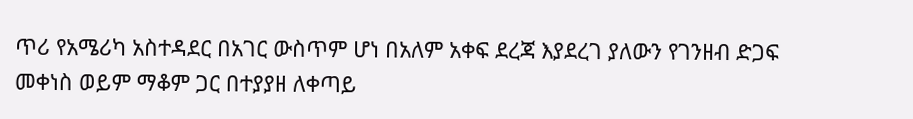ጥሪ የአሜሪካ አስተዳደር በአገር ውስጥም ሆነ በአለም አቀፍ ደረጃ እያደረገ ያለውን የገንዘብ ድጋፍ መቀነስ ወይም ማቆም ጋር በተያያዘ ለቀጣይ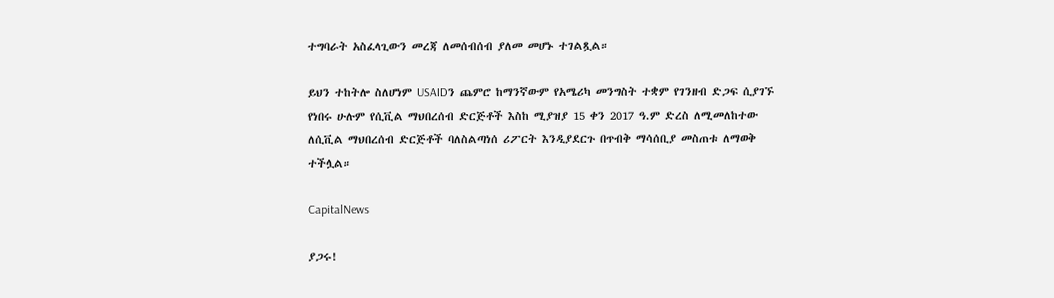ተግባራት አስፈላጊውን መረጃ ለመሰብሰብ ያለመ መሆኑ ተገልጿል።

ይህን ተከትሎ ስለሆነም USAIDን ጨምሮ ከማንኛውም የአሜሪካ መንግስት ተቋም የገንዘብ ድጋፍ ሲያገኙ የነበሩ ሁሉም የሲቪል ማህበረሰብ ድርጅቶች እስከ ሚያዝያ 15 ቀን 2017 ዓ.ም ድረስ ለሚመለከተው ለሲቪል ማህበረሰብ ድርጅቶች ባለስልጣነሰ ሪፖርት እንዲያደርጉ በጥብቅ ማሳሰቢያ መስጠቱ ለማወቅ ተችሏል።

CapitalNews

ያጋሩ!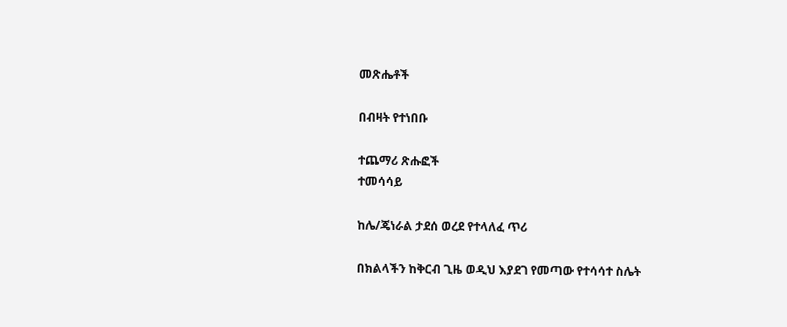መጽሔቶች

በብዛት የተነበቡ

ተጨማሪ ጽሑፎች
ተመሳሳይ

ከሌ/ጄነራል ታደሰ ወረደ የተላለፈ ጥሪ

በክልላችን ከቅርብ ጊዜ ወዲህ እያደገ የመጣው የተሳሳተ ስሌት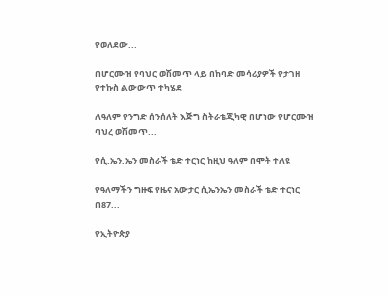የወለደው...

በሆርሙዝ የባህር ወሽመጥ ላይ በከባድ መሳሪያዎች የታገዘ  የተኩስ ልውውጥ ተካሄደ

ለዓለም የንግድ ሰንሰለት እጅግ ስትራቴጂካዊ በሆነው የሆርሙዝ ባህረ ወሽመጥ...

የሲ.ኤን.ኤን መስራች ቴድ ተርነር ከዚህ ዓለም በሞት ተለዩ

የዓለማችን ግዙፍ የዜና አውታር ሲኤንኤን መስራች ቴድ ተርነር በ87...

የኢትዮጵያ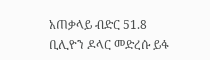አጠቃላይ ብድር 51.8 ቢሊዮን ዶላር መድረሱ ይፋ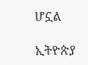ሆኗል

ኢትዮጵያ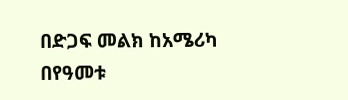በድጋፍ መልክ ከአሜሪካ በየዓመቱ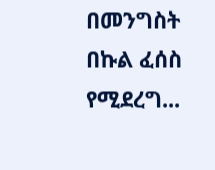በመንግስት በኩል ፈሰስ የሚደረግ...